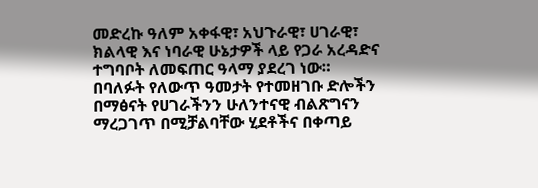መድረኩ ዓለም አቀፋዊ፣ አህጉራዊ፣ ሀገራዊ፣ ክልላዊ እና ነባራዊ ሁኔታዎች ላይ የጋራ አረዳድና ተግባቦት ለመፍጠር ዓላማ ያደረገ ነው።
በባለፉት የለውጥ ዓመታት የተመዘገቡ ድሎችን በማፅናት የሀገራችንን ሁለንተናዊ ብልጽግናን ማረጋገጥ በሚቻልባቸው ሂደቶችና በቀጣይ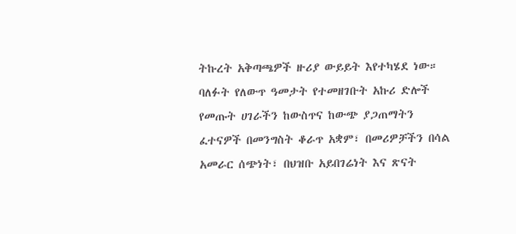ትኩረት አቅጣጫዎች ዙሪያ ውይይት እየተካሄደ ነው።
ባለፉት የለውጥ ዓመታት የተመዘገቡት አኩሪ ድሎች የመጡት ሀገራችን ከውስጥና ከውጭ ያጋጠማትን ፈተናዎች በመንግስት ቆራጥ አቋም፣ በመሪዎቻችን በሳል አመራር ሰጭነት፣ በህዝቡ አይበገሬነት እና ጽናት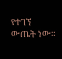የተገኘ ውጤት ነው።